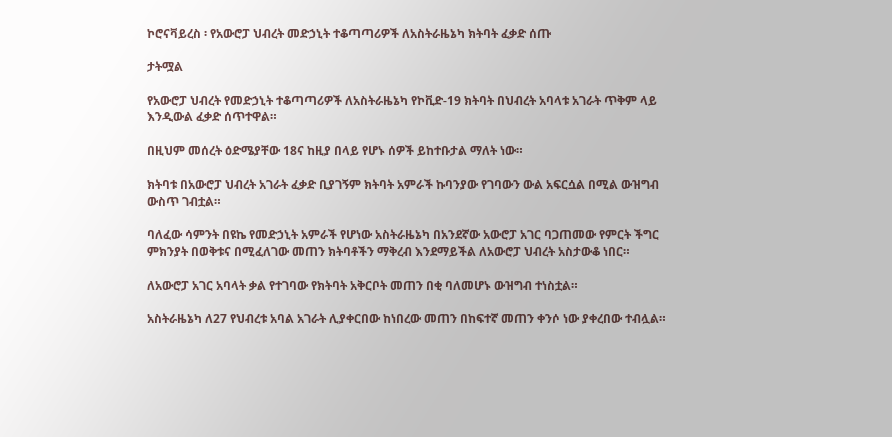ኮሮናቫይረስ ፡ የአውሮፓ ህብረት መድኃኒት ተቆጣጣሪዎች ለአስትራዜኔካ ክትባት ፈቃድ ሰጡ

ታትሟል

የአውሮፓ ህብረት የመድኃኒት ተቆጣጣሪዎች ለአስትራዜኔካ የኮቪድ-19 ክትባት በህብረት አባላቱ አገራት ጥቅም ላይ እንዲውል ፈቃድ ሰጥተዋል።

በዚህም መሰረት ዕድሜያቸው 18ና ከዚያ በላይ የሆኑ ሰዎች ይከተቡታል ማለት ነው።

ክትባቱ በአውሮፓ ህብረት አገራት ፈቃድ ቢያገኝም ክትባት አምራች ኩባንያው የገባውን ውል አፍርሷል በሚል ውዝግብ ውስጥ ገብቷል።

ባለፈው ሳምንት በዩኬ የመድኃኒት አምራች የሆነው አስትራዜኔካ በአንደኛው አውሮፓ አገር ባጋጠመው የምርት ችግር ምክንያት በወቅቱና በሚፈለገው መጠን ክትባቶችን ማቅረብ እንደማይችል ለአውሮፓ ህብረት አስታውቆ ነበር።

ለአውሮፓ አገር አባላት ቃል የተገባው የክትባት አቅርቦት መጠን በቂ ባለመሆኑ ውዝግብ ተነስቷል።

አስትራዜኔካ ለ27 የህብረቱ አባል አገራት ሊያቀርበው ከነበረው መጠን በከፍተኛ መጠን ቀንሶ ነው ያቀረበው ተብሏል።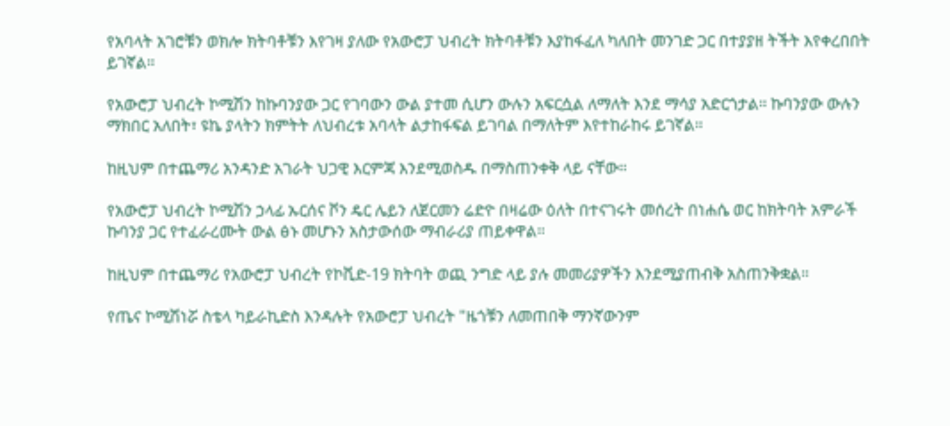የአባላት አገሮቹን ወክሎ ክትባቶቹን እየገዛ ያለው የአውሮፓ ህብረት ክትባቶቹን እያከፋፈለ ካለበት መንገድ ጋር በተያያዘ ትችት እየቀረበበት ይገኛል።

የአውሮፓ ህብረት ኮሚሽን ከኩባንያው ጋር የገባውን ውል ያተመ ሲሆን ውሉን አፍርሷል ለማለት እንደ ማሳያ አድርጎታል። ኩባንያው ውሉን ማክበር አለበት፣ ዩኬ ያላትን ክምትት ለህብረቱ አባላት ልታከፋፍል ይገባል በማለትም እየተከራከሩ ይገኛል።

ከዚህም በተጨማሪ አንዳንድ አገራት ህጋዊ እርምጃ እንደሚወስዱ በማስጠንቀቅ ላይ ናቸው።

የአውሮፓ ህብረት ኮሚሽን ኃላፊ ኡርሰና ቮን ዴር ሌይን ለጀርመን ሬድዮ በዛሬው ዕለት በተናገሩት መሰረት በነሐሴ ወር ከክትባት አምራች ኩባንያ ጋር የተፈራረሙት ውል ፅኑ መሆኑን አስታውሰው ማብራሪያ ጠይቀዋል።

ከዚህም በተጨማሪ የአውሮፓ ህብረት የኮቪድ-19 ክትባት ወጪ ንግድ ላይ ያሉ መመሪያዎችን እንደሚያጠብቅ አስጠንቅቋል።

የጤና ኮሚሽነሯ ስቴላ ካይራኪድስ እንዳሉት የአውሮፓ ህብረት "ዜጎቹን ለመጠበቅ ማንኛውንም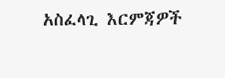አስፈላጊ እርምጃዎች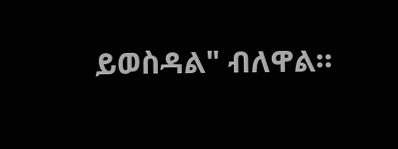ይወስዳል" ብለዋል።